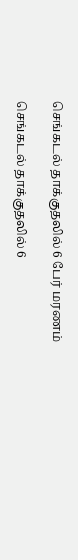செங்கடல் தாக்குதலில் 6 பேர் மரணம்

செங்கடல் தாக்குதலில் 6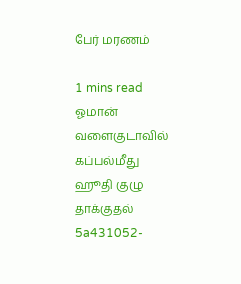பேர் மரணம்

1 mins read
ஓமான் வளைகுடாவில் கப்பல்மீது ஹூதி குழு தாக்குதல்
5a431052-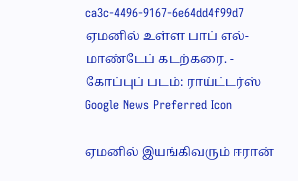ca3c-4496-9167-6e64dd4f99d7
ஏமனில் உள்ள பாப் எல்-மாண்டேப் கடற்கரை. - கோப்புப் படம்: ராய்ட்டர்ஸ்
Google News Preferred Icon

ஏமனில் இயங்கிவரும் ஈரான்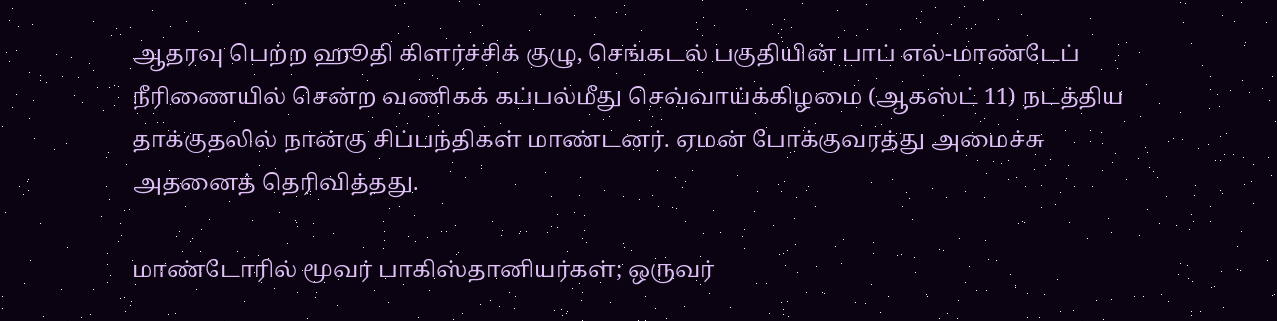ஆதரவு பெற்ற ஹூதி கிளர்ச்சிக் குழு, செங்கடல் பகுதியின் பாப் எல்-மாண்டேப் நீரிணையில் சென்ற வணிகக் கப்பல்மீது செவ்வாய்க்கிழமை (ஆகஸ்ட் 11) நடத்திய தாக்குதலில் நான்கு சிப்பந்திகள் மாண்டனர். ஏமன் போக்குவரத்து அமைச்சு அதனைத் தெரிவித்தது.

மாண்டோரில் மூவர் பாகிஸ்தானியர்கள்; ஒருவர்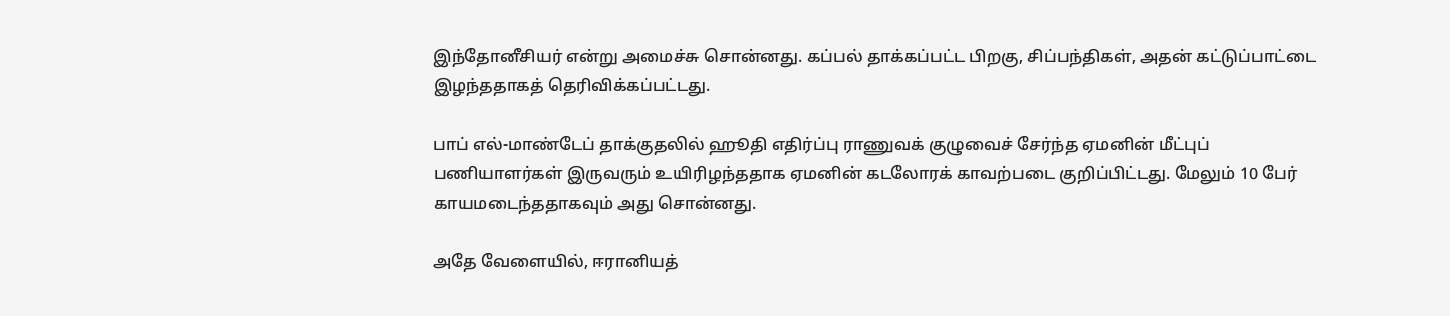இந்தோனீசியர் என்று அமைச்சு சொன்னது. கப்பல் தாக்கப்பட்ட பிறகு, சிப்பந்திகள், அதன் கட்டுப்பாட்டை இழந்ததாகத் தெரிவிக்கப்பட்டது.

பாப் எல்-மாண்டேப் தாக்குதலில் ஹூதி எதிர்ப்பு ராணுவக் குழுவைச் சேர்ந்த ஏமனின் மீட்புப் பணியாளர்கள் இருவரும் உயிரிழந்ததாக ஏமனின் கடலோரக் காவற்படை குறிப்பிட்டது. மேலும் 10 பேர் காயமடைந்ததாகவும் அது சொன்னது.

அதே வேளையில், ஈரானியத்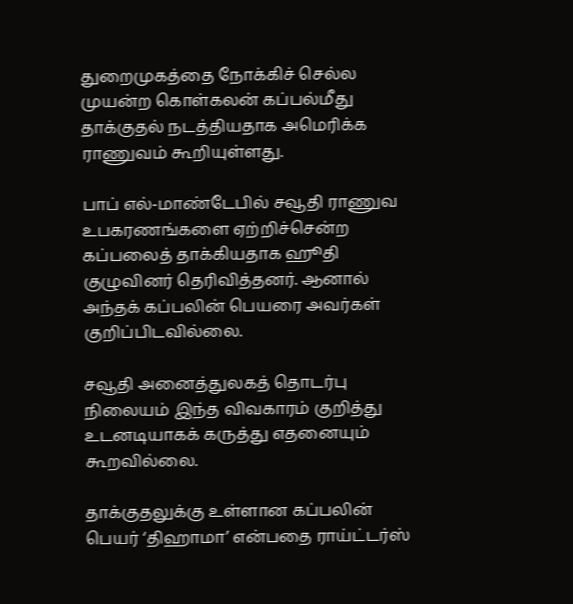துறைமுகத்தை நோக்கிச் செல்ல முயன்ற கொள்கலன் கப்பல்மீது தாக்குதல் நடத்தியதாக அமெரிக்க ராணுவம் கூறியுள்ளது.

பாப் எல்-மாண்டேபில் சவூதி ராணுவ உபகரணங்களை ஏற்றிச்சென்ற கப்பலைத் தாக்கியதாக ஹூதி குழுவினர் தெரிவித்தனர். ஆனால் அந்தக் கப்பலின் பெயரை அவர்கள் குறிப்பிடவில்லை.

சவூதி அனைத்துலகத் தொடர்பு நிலையம் இந்த விவகாரம் குறித்து உடனடியாகக் கருத்து எதனையும் கூறவில்லை.

தாக்குதலுக்கு உள்ளான கப்பலின் பெயர் ‘திஹாமா’ என்பதை ராய்ட்டர்ஸ்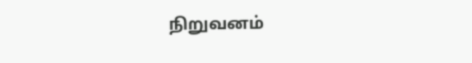நிறுவனம்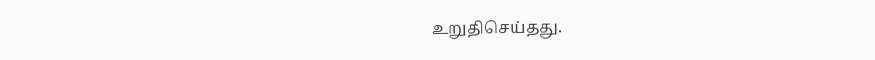உறுதிசெய்தது.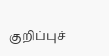குறிப்புச்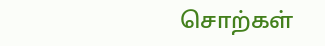சொற்கள்